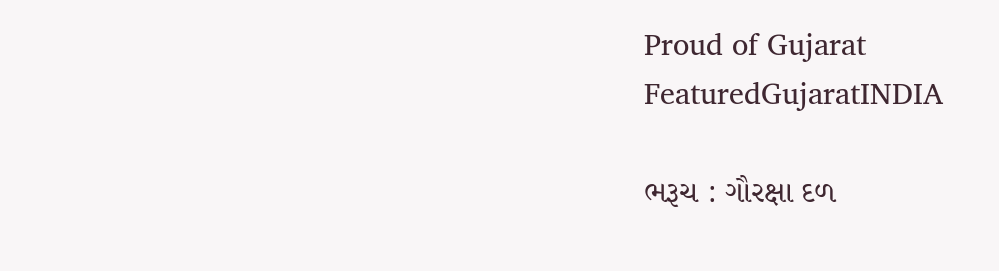Proud of Gujarat
FeaturedGujaratINDIA

ભરૂચ : ગૌરક્ષા દળ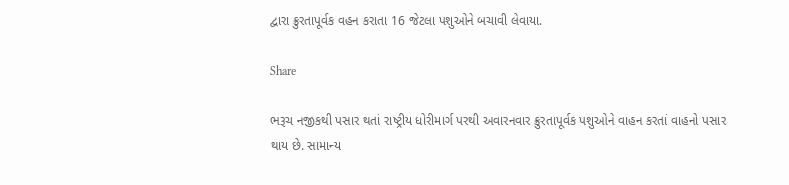દ્વારા ક્રુરતાપૂર્વક વહન કરાતા 16 જેટલા પશુઓને બચાવી લેવાયા.

Share

ભરૂચ નજીકથી પસાર થતાં રાષ્ટ્રીય ધોરીમાર્ગ પરથી અવારનવાર ક્રુરતાપૂર્વક પશુઓને વાહન કરતાં વાહનો પસાર થાય છે. સામાન્ય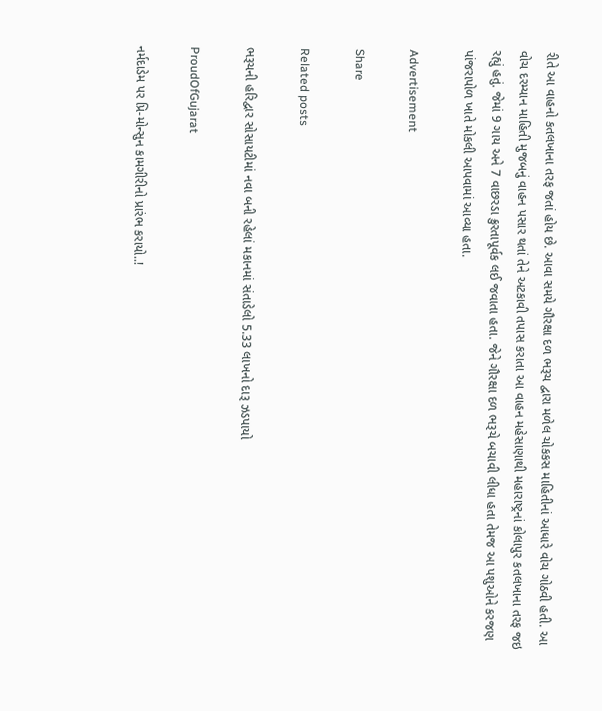રીતે આ વાહનો કતલખાના તરફ જતાં હોય છે. આવા સમયે ગૌરક્ષા દળ ભરૂચ દ્વારા મળેલ ચોકકસ માહિતીનાં આધારે વોચ ગોઠવી હતી. આ વોચ દરમ્યાન માહિતી મુજબનું વાહન પસાર થતાં તેને અટકાવી તપાસ કરાતા આ વાહન મહેસાણાથી મહારાષ્ટ્રનાં કોલાપુર કતલખાના તરફ જઇ રહ્યું હતું. જેમાં 9 ગાય અને 7 વાછરડા ક્રુરતાપૂર્વક લઈ જવાતા હતા. જેને ગૌરક્ષા દળ ભરૂચે બચાવી લીધા હતા તેમજ આ પશુઓને કરજણ પાંજરાપોળ ખાતે મોકલી આપવામાં આવ્યા હતા.

Advertisement

Share

Related posts

ભરૂચની હરિદ્વાર સોસાયટીમાં નવા બની રહેલાં મકાનમાં સંતાડેલો 5.33 લાખનો દારૂ ઝડપાયો

ProudOfGujarat

નર્મદાડેમ પર પ્રિ-મોન્સુન કામગીરીનો પ્રારંભ કરાયો..!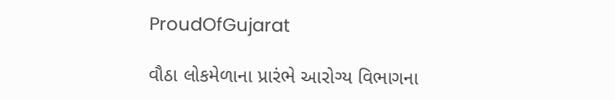ProudOfGujarat

વૌઠા લોકમેળાના પ્રારંભે આરોગ્ય વિભાગના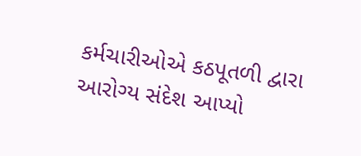કર્મચારીઓએ કઠપૂતળી દ્વારા આરોગ્ય સંદેશ આપ્યો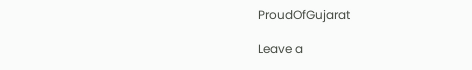ProudOfGujarat

Leave a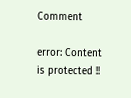Comment

error: Content is protected !!